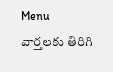Menu
వార్తలకు తిరిగి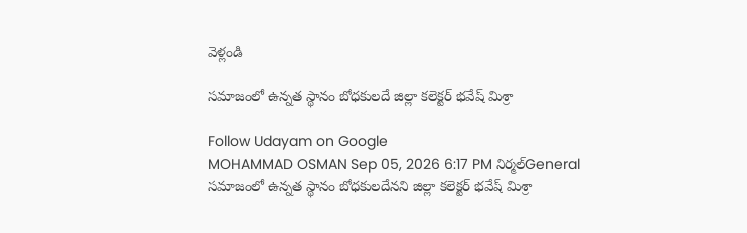వెళ్లండి

సమాజంలో ఉన్నత స్థానం బోధకులదే జిల్లా కలెక్టర్ భవేష్ మిశ్రా

Follow Udayam on Google
MOHAMMAD OSMAN Sep 05, 2026 6:17 PM నిర్మల్General
సమాజంలో ఉన్నత స్థానం బోధకులదేనని జిల్లా కలెక్టర్ భవేష్ మిశ్రా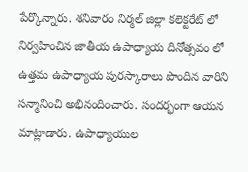పేర్కొన్నారు. శనివారం నిర్మల్ జిల్లా కలెక్టరేట్ లో నిర్వహించిన జాతీయ ఉపాధ్యాయ దినోత్సవం లో ఉత్తమ ఉపాధ్యాయ పురస్కారాలు పొందిన వారిని సన్మానించి అభినందించారు. సందర్భంగా ఆయన మాట్లాడారు. ఉపాధ్యాయుల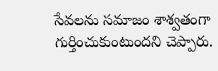సేవలను సమాజం శాశ్వతంగా గుర్తించుకుంటుందని చెప్పారు.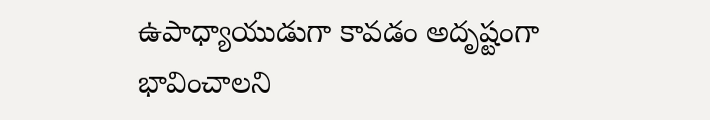ఉపాధ్యాయుడుగా కావడం అదృష్టంగా భావించాలని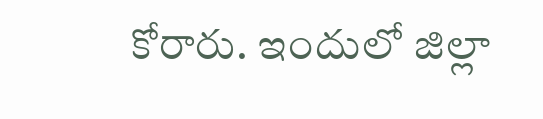కోరారు. ఇందులో జిల్లా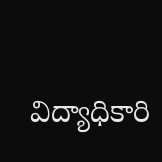విద్యాధికారి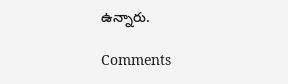ఉన్నారు.

Comments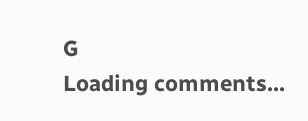G
Loading comments...